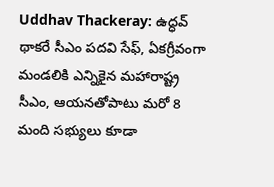Uddhav Thackeray: ఉద్ధవ్ థాకరే సీఎం పదవి సేఫ్, ఏకగ్రీవంగా మండలికి ఎన్నికైన మహారాష్ట్ర సీఎం, ఆయనతోపాటు మరో 8 మంది సభ్యులు కూడా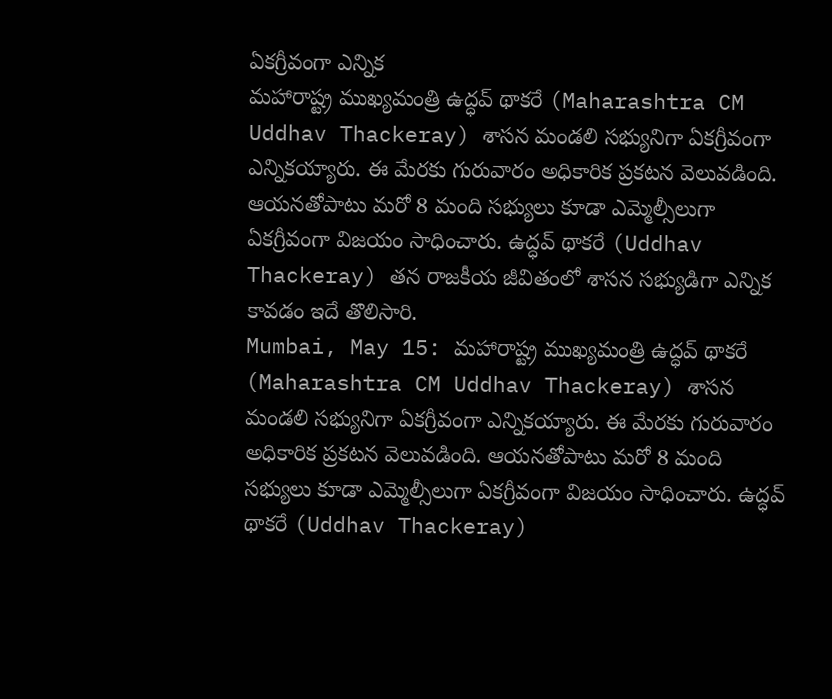ఏకగ్రీవంగా ఎన్నిక
మహారాష్ట్ర ముఖ్యమంత్రి ఉద్ధవ్ థాకరే (Maharashtra CM Uddhav Thackeray) శాసన మండలి సభ్యునిగా ఏకగ్రీవంగా ఎన్నికయ్యారు. ఈ మేరకు గురువారం అధికారిక ప్రకటన వెలువడింది. ఆయనతోపాటు మరో 8 మంది సభ్యులు కూడా ఎమ్మెల్సీలుగా ఏకగ్రీవంగా విజయం సాధించారు. ఉద్ధవ్ థాకరే (Uddhav Thackeray) తన రాజకీయ జీవితంలో శాసన సభ్యుడిగా ఎన్నిక కావడం ఇదే తొలిసారి.
Mumbai, May 15: మహారాష్ట్ర ముఖ్యమంత్రి ఉద్ధవ్ థాకరే (Maharashtra CM Uddhav Thackeray) శాసన మండలి సభ్యునిగా ఏకగ్రీవంగా ఎన్నికయ్యారు. ఈ మేరకు గురువారం అధికారిక ప్రకటన వెలువడింది. ఆయనతోపాటు మరో 8 మంది సభ్యులు కూడా ఎమ్మెల్సీలుగా ఏకగ్రీవంగా విజయం సాధించారు. ఉద్ధవ్ థాకరే (Uddhav Thackeray)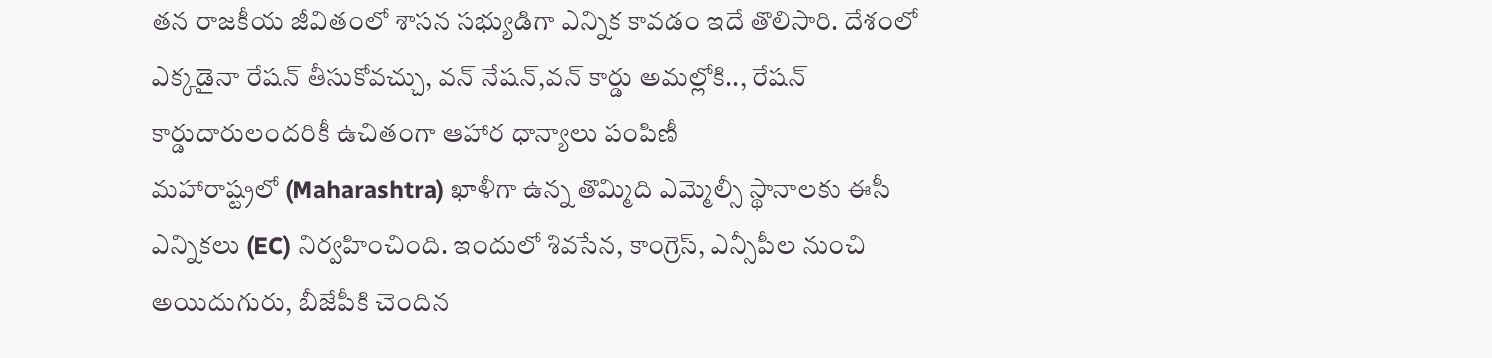తన రాజకీయ జీవితంలో శాసన సభ్యుడిగా ఎన్నిక కావడం ఇదే తొలిసారి. దేశంలో ఎక్కడైనా రేషన్ తీసుకోవచ్చు, వన్ నేషన్,వన్ కార్డు అమల్లోకి.., రేషన్ కార్డుదారులందరికీ ఉచితంగా ఆహార ధాన్యాలు పంపిణీ
మహారాష్ట్రలో (Maharashtra) ఖాళీగా ఉన్న తొమ్మిది ఎమ్మెల్సీ స్థానాలకు ఈసీ ఎన్నికలు (EC) నిర్వహించింది. ఇందులో శివసేన, కాంగ్రెస్, ఎన్సీపీల నుంచి అయిదుగురు, బీజేపీకి చెందిన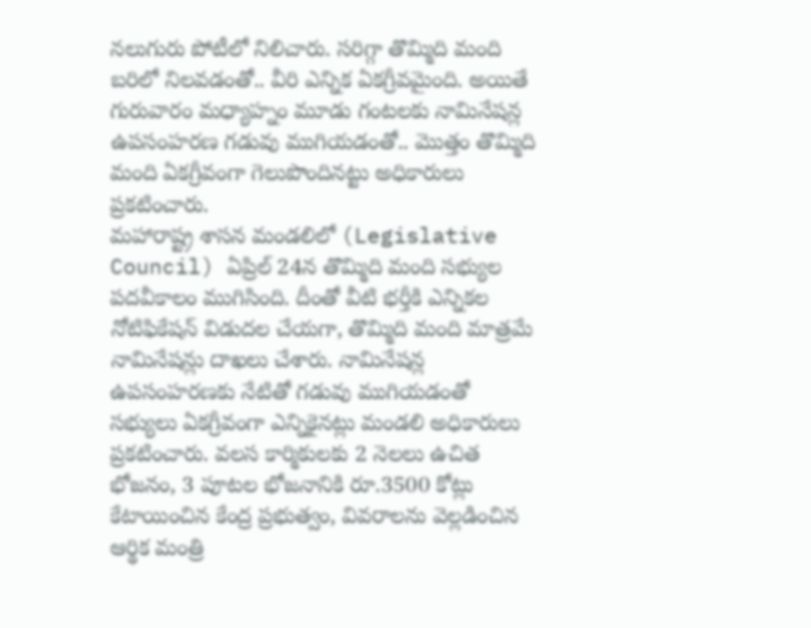నలుగురు పోటీలో నిలిచారు. సరిగ్గా తొమ్మిది మంది బరిలో నిలవడంతో.. వీరి ఎన్నిక ఏకగ్రీవమైంది. అయితే గురువారం మధ్యాహ్నం మూడు గంటలకు నామినేషన్ల ఉపసంహరణ గడువు ముగియడంతో.. మొత్తం తొమ్మిది మంది ఏకగ్రీవంగా గెలుపొందినట్టు అధికారులు ప్రకటించారు.
మహారాష్ట్ర శాసన మండలిలో (Legislative Council) ఏప్రిల్ 24న తొమ్మిది మంది సభ్యుల పదవీకాలం ముగిసింది. దీంతో వీటి భర్తీకి ఎన్నికల నోటిఫికేషన్ విడుదల చేయగా, తొమ్మిది మంది మాత్రమే నామినేషన్లు దాఖలు చేశారు. నామినేషన్ల ఉపసంహరణకు నేటితో గడువు ముగియడంతో సభ్యులు ఏకగ్రీవంగా ఎన్నికైనట్లు మండలి అధికారులు ప్రకటించారు. వలస కార్మికులకు 2 నెలలు ఉచిత భోజనం, 3 పూటల భోజనానికి రూ.3500 కోట్లు కేటాయించిన కేంద్ర ప్రభుత్వం, వివరాలను వెల్లడించిన ఆర్థిక మంత్రి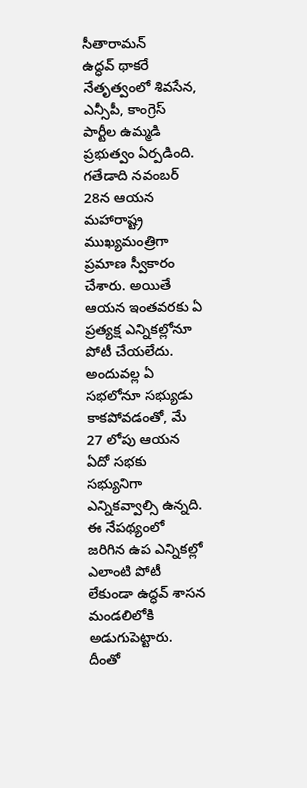సీతారామన్
ఉద్ధవ్ థాకరే నేతృత్వంలో శివసేన, ఎన్సీపీ, కాంగ్రెస్ పార్టీల ఉమ్మడి ప్రభుత్వం ఏర్పడింది. గతేడాది నవంబర్ 28న ఆయన మహారాష్ట్ర ముఖ్యమంత్రిగా ప్రమాణ స్వీకారం చేశారు. అయితే ఆయన ఇంతవరకు ఏ ప్రత్యక్ష ఎన్నికల్లోనూ పోటీ చేయలేదు. అందువల్ల ఏ సభలోనూ సభ్యుడు కాకపోవడంతో, మే 27 లోపు ఆయన ఏదో సభకు సభ్యునిగా ఎన్నికవ్వాల్సి ఉన్నది. ఈ నేపథ్యంలో జరిగిన ఉప ఎన్నికల్లో ఎలాంటి పోటీ లేకుండా ఉద్ధవ్ శాసన మండలిలోకి అడుగుపెట్టారు. దీంతో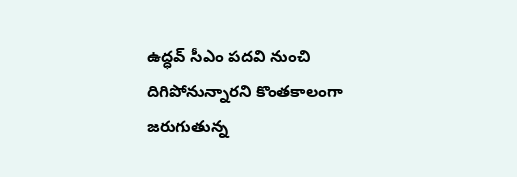ఉద్ధవ్ సీఎం పదవి నుంచి దిగిపోనున్నారని కొంతకాలంగా జరుగుతున్న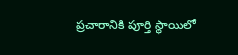ప్రచారానికి పూర్తి స్థాయిలో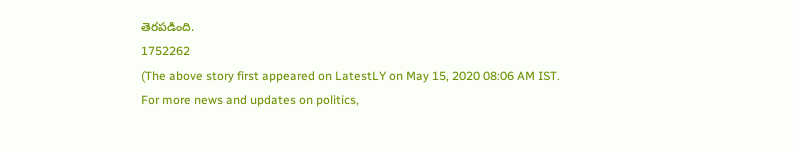తెరపడింది.
1752262
(The above story first appeared on LatestLY on May 15, 2020 08:06 AM IST. For more news and updates on politics,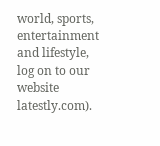world, sports, entertainment and lifestyle, log on to our website latestly.com).